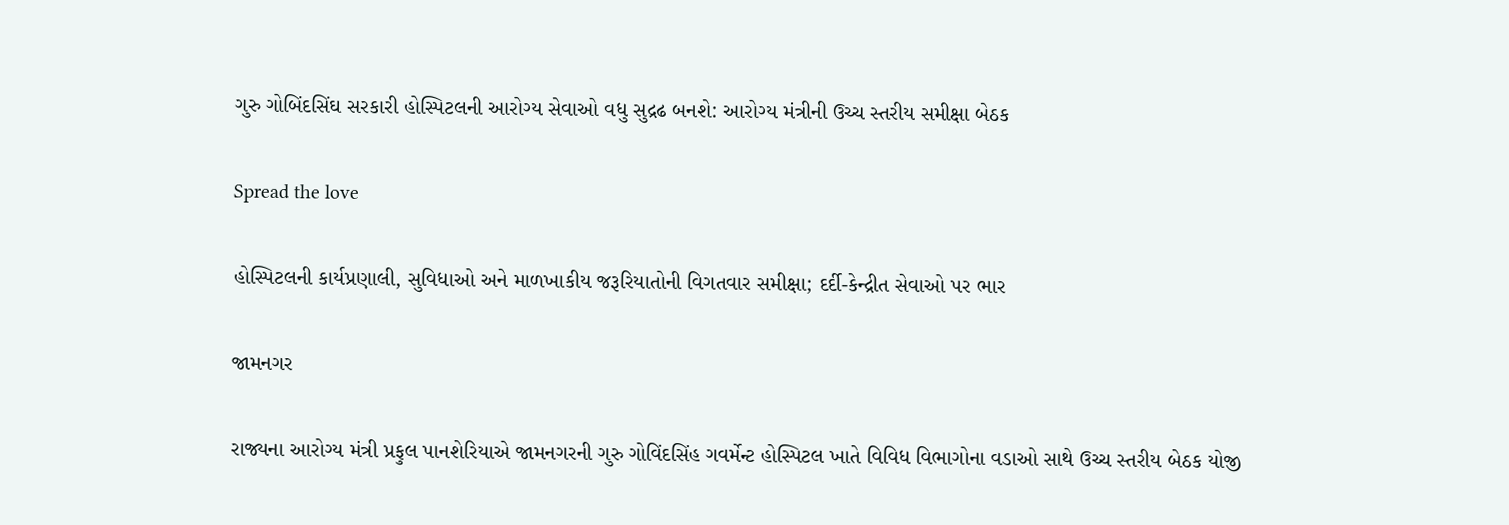ગુરુ ગોબિંદસિંઘ સરકારી હોસ્પિટલની આરોગ્ય સેવાઓ વધુ સુદ્રઢ બનશે: આરોગ્ય મંત્રીની ઉચ્ચ સ્તરીય સમીક્ષા બેઠક

Spread the love

હોસ્પિટલની કાર્યપ્રણાલી, સુવિધાઓ અને માળખાકીય જરૂરિયાતોની વિગતવાર સમીક્ષા; દર્દી-કેન્દ્રીત સેવાઓ પર ભાર

જામનગર

રાજ્યના આરોગ્ય મંત્રી પ્રફુલ પાનશેરિયાએ જામનગરની ગુરુ ગોવિંદસિંહ ગવર્મેન્ટ હોસ્પિટલ ખાતે વિવિધ વિભાગોના વડાઓ સાથે ઉચ્ચ સ્તરીય બેઠક યોજી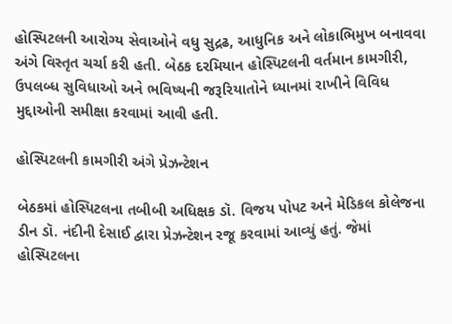હોસ્પિટલની આરોગ્ય સેવાઓને વધુ સુદ્રઢ, આધુનિક અને લોકાભિમુખ બનાવવા અંગે વિસ્તૃત ચર્ચા કરી હતી. બેઠક દરમિયાન હોસ્પિટલની વર્તમાન કામગીરી, ઉપલબ્ધ સુવિધાઓ અને ભવિષ્યની જરૂરિયાતોને ધ્યાનમાં રાખીને વિવિધ મુદ્દાઓની સમીક્ષા કરવામાં આવી હતી.

હોસ્પિટલની કામગીરી અંગે પ્રેઝન્ટેશન

બેઠકમાં હોસ્પિટલના તબીબી અધિક્ષક ડૉ. વિજય પોપટ અને મેડિકલ કોલેજના ડીન ડૉ. નંદીની દેસાઈ દ્વારા પ્રેઝન્ટેશન રજૂ કરવામાં આવ્યું હતું. જેમાં હોસ્પિટલના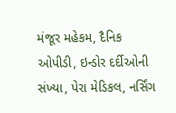મંજૂર મહેકમ, દૈનિક ઓપીડી, ઇન્ડોર દર્દીઓની સંખ્યા, પેરા મેડિકલ, નર્સિંગ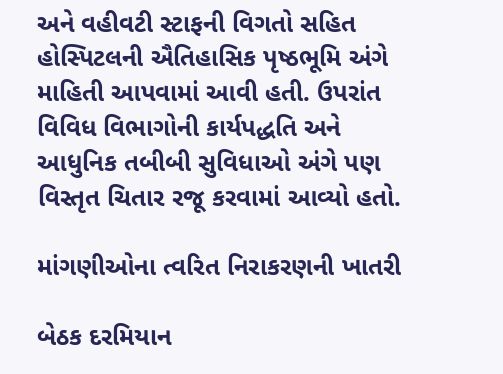અને વહીવટી સ્ટાફની વિગતો સહિત હોસ્પિટલની ઐતિહાસિક પૃષ્ઠભૂમિ અંગે માહિતી આપવામાં આવી હતી. ઉપરાંત વિવિધ વિભાગોની કાર્યપદ્ધતિ અને આધુનિક તબીબી સુવિધાઓ અંગે પણ વિસ્તૃત ચિતાર રજૂ કરવામાં આવ્યો હતો.

માંગણીઓના ત્વરિત નિરાકરણની ખાતરી

બેઠક દરમિયાન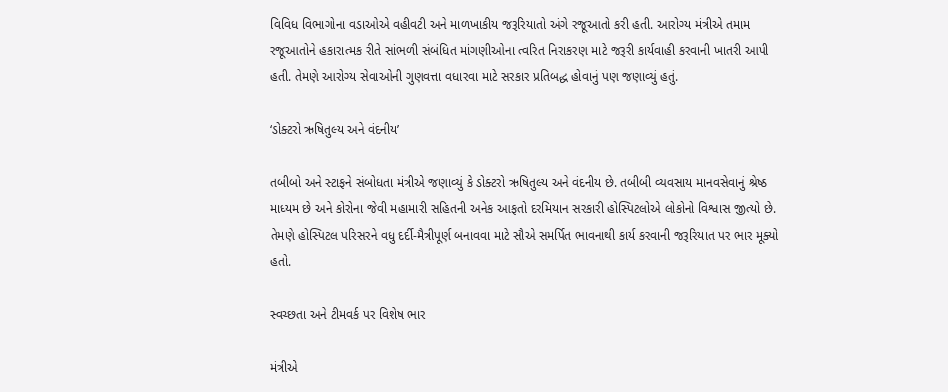વિવિધ વિભાગોના વડાઓએ વહીવટી અને માળખાકીય જરૂરિયાતો અંગે રજૂઆતો કરી હતી. આરોગ્ય મંત્રીએ તમામ રજૂઆતોને હકારાત્મક રીતે સાંભળી સંબંધિત માંગણીઓના ત્વરિત નિરાકરણ માટે જરૂરી કાર્યવાહી કરવાની ખાતરી આપી હતી. તેમણે આરોગ્ય સેવાઓની ગુણવત્તા વધારવા માટે સરકાર પ્રતિબદ્ધ હોવાનું પણ જણાવ્યું હતું.

‘ડોક્ટરો ઋષિતુલ્ય અને વંદનીય’

તબીબો અને સ્ટાફને સંબોધતા મંત્રીએ જણાવ્યું કે ડોક્ટરો ઋષિતુલ્ય અને વંદનીય છે. તબીબી વ્યવસાય માનવસેવાનું શ્રેષ્ઠ માધ્યમ છે અને કોરોના જેવી મહામારી સહિતની અનેક આફતો દરમિયાન સરકારી હોસ્પિટલોએ લોકોનો વિશ્વાસ જીત્યો છે. તેમણે હોસ્પિટલ પરિસરને વધુ દર્દી-મૈત્રીપૂર્ણ બનાવવા માટે સૌએ સમર્પિત ભાવનાથી કાર્ય કરવાની જરૂરિયાત પર ભાર મૂક્યો હતો.

સ્વચ્છતા અને ટીમવર્ક પર વિશેષ ભાર

મંત્રીએ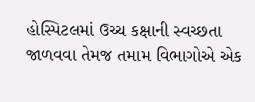હોસ્પિટલમાં ઉચ્ચ કક્ષાની સ્વચ્છતા જાળવવા તેમજ તમામ વિભાગોએ એક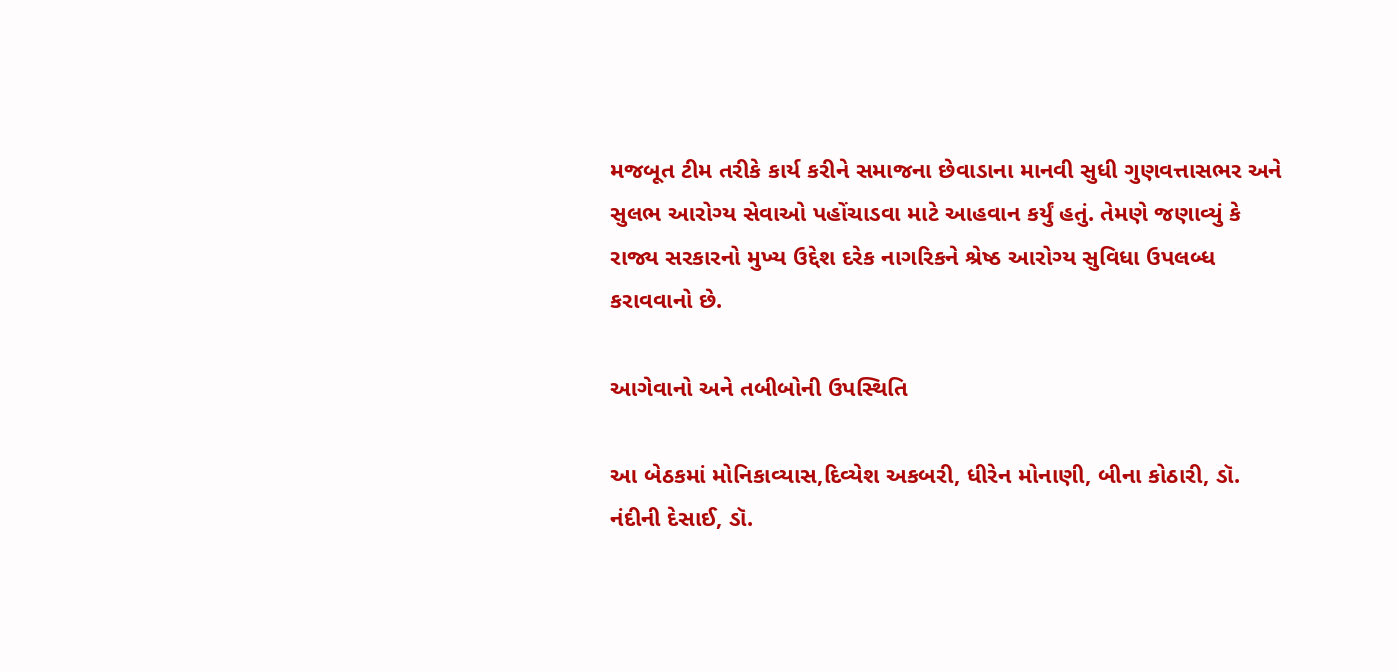મજબૂત ટીમ તરીકે કાર્ય કરીને સમાજના છેવાડાના માનવી સુધી ગુણવત્તાસભર અને સુલભ આરોગ્ય સેવાઓ પહોંચાડવા માટે આહવાન કર્યું હતું. તેમણે જણાવ્યું કે રાજ્ય સરકારનો મુખ્ય ઉદ્દેશ દરેક નાગરિકને શ્રેષ્ઠ આરોગ્ય સુવિધા ઉપલબ્ધ કરાવવાનો છે.

આગેવાનો અને તબીબોની ઉપસ્થિતિ

આ બેઠકમાં મોનિકાવ્યાસ,દિવ્યેશ અકબરી, ધીરેન મોનાણી, બીના કોઠારી, ડૉ. નંદીની દેસાઈ, ડૉ.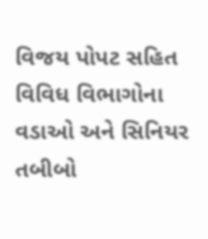વિજય પોપટ સહિત વિવિધ વિભાગોના વડાઓ અને સિનિયર તબીબો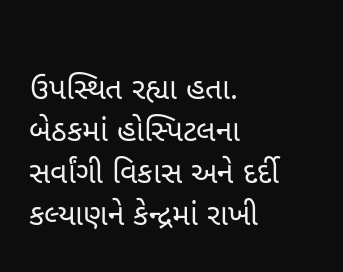ઉપસ્થિત રહ્યા હતા. બેઠકમાં હોસ્પિટલના સર્વાંગી વિકાસ અને દર્દી કલ્યાણને કેન્દ્રમાં રાખી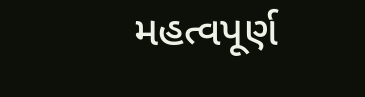મહત્વપૂર્ણ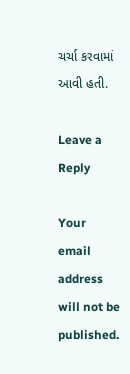ચર્ચા કરવામાં આવી હતી.

Leave a Reply

Your email address will not be published.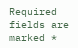Required fields are marked *